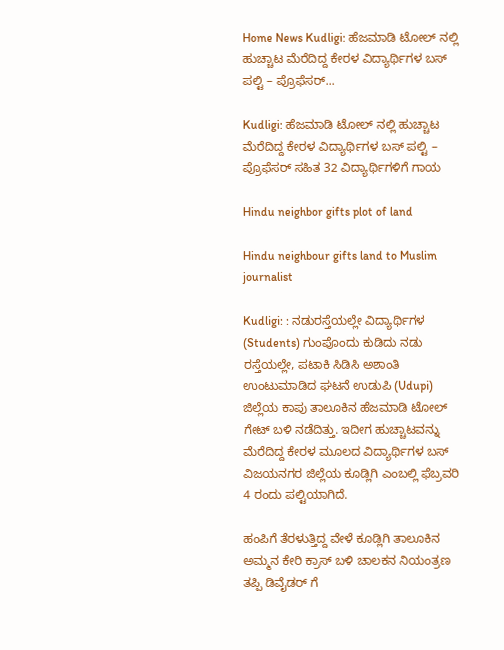Home News Kudligi: ಹೆಜಮಾಡಿ ಟೋಲ್ ನಲ್ಲಿ ಹುಚ್ಚಾಟ ಮೆರೆದಿದ್ದ ಕೇರಳ ವಿದ್ಯಾರ್ಥಿಗಳ ಬಸ್ ಪಲ್ಟಿ – ಪ್ರೊಫೆಸರ್...

Kudligi: ಹೆಜಮಾಡಿ ಟೋಲ್ ನಲ್ಲಿ ಹುಚ್ಚಾಟ ಮೆರೆದಿದ್ದ ಕೇರಳ ವಿದ್ಯಾರ್ಥಿಗಳ ಬಸ್ ಪಲ್ಟಿ – ಪ್ರೊಫೆಸರ್ ಸಹಿತ 32 ವಿದ್ಯಾರ್ಥಿಗಳಿಗೆ ಗಾಯ

Hindu neighbor gifts plot of land

Hindu neighbour gifts land to Muslim journalist

Kudligi: : ನಡುರಸ್ತೆಯಲ್ಲೇ ವಿದ್ಯಾರ್ಥಿಗಳ (Students) ಗುಂಪೊಂದು ಕುಡಿದು ನಡು ರಸ್ತೆಯಲ್ಲೇ, ಪಟಾಕಿ ಸಿಡಿಸಿ ಅಶಾಂತಿ ಉಂಟುಮಾಡಿದ ಘಟನೆ ಉಡುಪಿ (Udupi) ಜಿಲ್ಲೆಯ ಕಾಪು ತಾಲೂಕಿನ ಹೆಜಮಾಡಿ ಟೋಲ್ ಗೇಟ್ ಬಳಿ ನಡೆದಿತ್ತು. ಇದೀಗ ಹುಚ್ಚಾಟವನ್ನು ಮೆರೆದಿದ್ದ ಕೇರಳ ಮೂಲದ ವಿದ್ಯಾರ್ಥಿಗಳ ಬಸ್ ವಿಜಯನಗರ ಜಿಲ್ಲೆಯ ಕೂಡ್ಲಿಗಿ ಎಂಬಲ್ಲಿ ಫೆಬ್ರವರಿ 4 ರಂದು ಪಲ್ಟಿಯಾಗಿದೆ.

ಹಂಪಿಗೆ ತೆರಳುತ್ತಿದ್ದ ವೇಳೆ ಕೂಡ್ಲಿಗಿ ತಾಲೂಕಿನ ಅಮ್ಮನ ಕೇರಿ ಕ್ರಾಸ್ ಬಳಿ ಚಾಲಕನ ನಿಯಂತ್ರಣ ತಪ್ಪಿ ಡಿವೈಡರ್ ಗೆ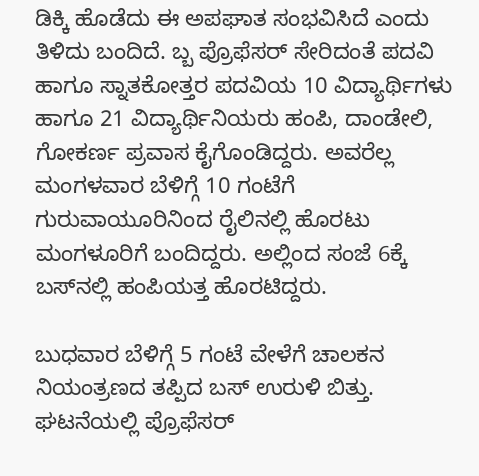ಡಿಕ್ಕಿ ಹೊಡೆದು ಈ ಅಪಘಾತ ಸಂಭವಿಸಿದೆ ಎಂದು ತಿಳಿದು ಬಂದಿದೆ. ಬ್ಬ ಪ್ರೊಫೆಸರ್ ಸೇರಿದಂತೆ ಪದವಿ ಹಾಗೂ ಸ್ನಾತಕೋತ್ತರ ಪದವಿಯ 10 ವಿದ್ಯಾರ್ಥಿಗಳು ಹಾಗೂ 21 ವಿದ್ಯಾರ್ಥಿನಿಯರು ಹಂಪಿ, ದಾಂಡೇಲಿ, ಗೋಕರ್ಣ ಪ್ರವಾಸ ಕೈಗೊಂಡಿದ್ದರು. ಅವರೆಲ್ಲ ಮಂಗಳವಾರ ಬೆಳಿಗ್ಗೆ 10 ಗಂಟೆಗೆ ಗುರುವಾಯೂರಿನಿಂದ ರೈಲಿನಲ್ಲಿ ಹೊರಟು ಮಂಗಳೂರಿಗೆ ಬಂದಿದ್ದರು. ಅಲ್ಲಿಂದ ಸಂಜೆ 6ಕ್ಕೆ ಬಸ್‌ನಲ್ಲಿ ಹಂಪಿಯತ್ತ ಹೊರಟಿದ್ದರು.

ಬುಧವಾರ ಬೆಳಿಗ್ಗೆ 5 ಗಂಟೆ ವೇಳೆಗೆ ಚಾಲಕನ ನಿಯಂತ್ರಣದ ತಪ್ಪಿದ ಬಸ್‌ ಉರುಳಿ ಬಿತ್ತು. ಘಟನೆಯಲ್ಲಿ ಪ್ರೊಫೆಸರ್‌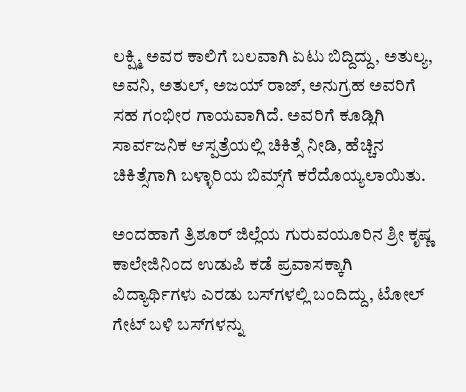ಲಕ್ಷ್ಮಿ ಅವರ ಕಾಲಿಗೆ ಬಲವಾಗಿ ಏಟು ಬಿದ್ದಿದ್ದು, ಅತುಲ್ಯ, ಅವನಿ, ಅತುಲ್‌, ಅಜಯ್‌ ರಾಜ್‌, ಅನುಗ್ರಹ ಅವರಿಗೆ ಸಹ ಗಂಭೀರ ಗಾಯವಾಗಿದೆ. ಅವರಿಗೆ ಕೂಡ್ಲಿಗಿ ಸಾರ್ವಜನಿಕ ಆಸ್ಪತ್ರೆಯಲ್ಲಿ ಚಿಕಿತ್ಸೆ ನೀಡಿ, ಹೆಚ್ಚಿನ ಚಿಕಿತ್ಸೆಗಾಗಿ ಬಳ್ಳಾರಿಯ ಬಿಮ್ಸ್‌ಗೆ ಕರೆದೊಯ್ಯಲಾಯಿತು.

ಅಂದಹಾಗೆ ತ್ರಿಶೂರ್ ಜಿಲ್ಲೆಯ ಗುರುವಯೂರಿನ ಶ್ರೀ ಕೃಷ್ಣ ಕಾಲೇಜಿನಿಂದ ಉಡುಪಿ ಕಡೆ ಪ್ರವಾಸಕ್ಕಾಗಿ ವಿದ್ಯಾರ್ಥಿಗಳು ಎರಡು ಬಸ್‌ಗಳಲ್ಲಿ ಬಂದಿದ್ದು, ಟೋಲ್ ಗೇಟ್ ಬಳಿ ಬಸ್‌ಗಳನ್ನು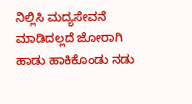ನಿಲ್ಲಿಸಿ ಮದ್ಯಸೇವನೆ ಮಾಡಿದಲ್ಲದೆ ಜೋರಾಗಿ ಹಾಡು ಹಾಕಿಕೊಂಡು ನಡು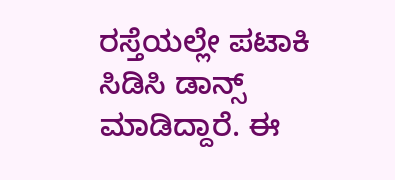ರಸ್ತೆಯಲ್ಲೇ ಪಟಾಕಿ ಸಿಡಿಸಿ ಡಾನ್ಸ್ ಮಾಡಿದ್ದಾರೆ. ಈ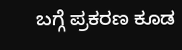ಬಗ್ಗೆ ಪ್ರಕರಣ ಕೂಡ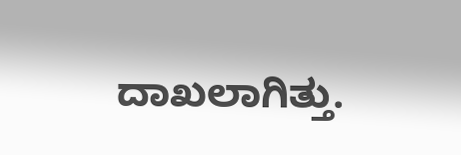ದಾಖಲಾಗಿತ್ತು.